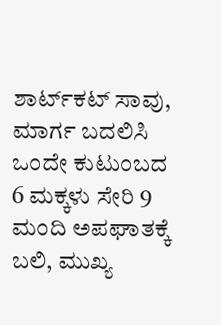ಶಾರ್ಟ್‌ಕಟ್ ಸಾವು, ಮಾರ್ಗ ಬದಲಿಸಿ ಒಂದೇ ಕುಟುಂಬದ 6 ಮಕ್ಕಳು ಸೇರಿ 9 ಮಂದಿ ಅಪಘಾತಕ್ಕೆ ಬಲಿ, ಮುಖ್ಯ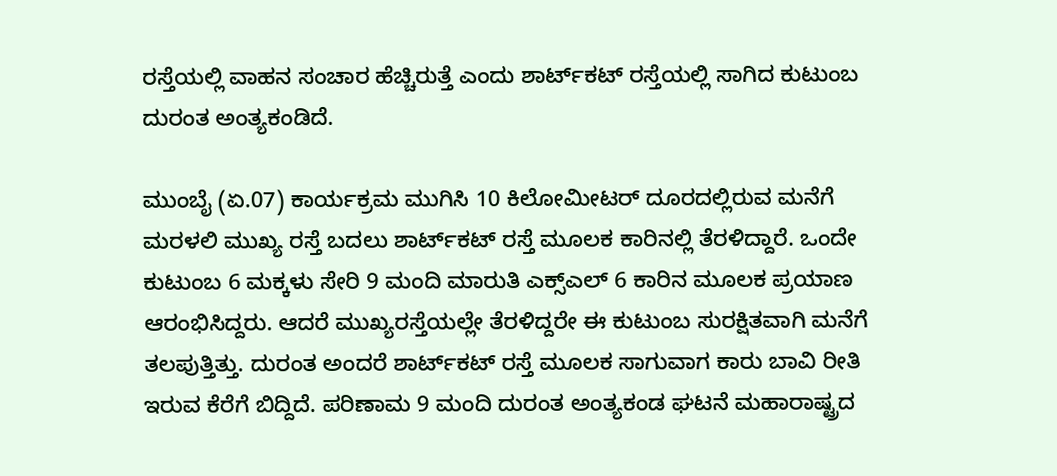ರಸ್ತೆಯಲ್ಲಿ ವಾಹನ ಸಂಚಾರ ಹೆಚ್ಚಿರುತ್ತೆ ಎಂದು ಶಾರ್ಟ್‌ಕಟ್ ರಸ್ತೆಯಲ್ಲಿ ಸಾಗಿದ ಕುಟುಂಬ ದುರಂತ ಅಂತ್ಯಕಂಡಿದೆ.

ಮುಂಬೈ (ಏ.07) ಕಾರ್ಯಕ್ರಮ ಮುಗಿಸಿ 10 ಕಿಲೋಮೀಟರ್ ದೂರದಲ್ಲಿರುವ ಮನೆಗೆ ಮರಳಲಿ ಮುಖ್ಯ ರಸ್ತೆ ಬದಲು ಶಾರ್ಟ್‌ಕಟ್ ರಸ್ತೆ ಮೂಲಕ ಕಾರಿನಲ್ಲಿ ತೆರಳಿದ್ದಾರೆ. ಒಂದೇ ಕುಟುಂಬ 6 ಮಕ್ಕಳು ಸೇರಿ 9 ಮಂದಿ ಮಾರುತಿ ಎಕ್ಸ್ಎಲ್ 6 ಕಾರಿನ ಮೂಲಕ ಪ್ರಯಾಣ ಆರಂಭಿಸಿದ್ದರು. ಆದರೆ ಮುಖ್ಯರಸ್ತೆಯಲ್ಲೇ ತೆರಳಿದ್ದರೇ ಈ ಕುಟುಂಬ ಸುರಕ್ಷಿತವಾಗಿ ಮನೆಗೆ ತಲಪುತ್ತಿತ್ತು. ದುರಂತ ಅಂದರೆ ಶಾರ್ಟ್‌ಕಟ್ ರಸ್ತೆ ಮೂಲಕ ಸಾಗುವಾಗ ಕಾರು ಬಾವಿ ರೀತಿ ಇರುವ ಕೆರೆಗೆ ಬಿದ್ದಿದೆ. ಪರಿಣಾಮ 9 ಮಂದಿ ದುರಂತ ಅಂತ್ಯಕಂಡ ಘಟನೆ ಮಹಾರಾಷ್ಟ್ರದ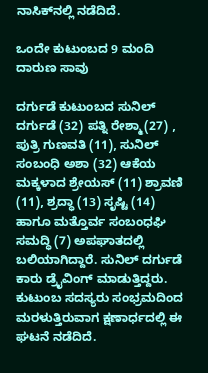ನಾಸಿಕ್‌ನಲ್ಲಿ ನಡೆದಿದೆ.

ಒಂದೇ ಕುಟುಂಬದ 9 ಮಂದಿ ದಾರುಣ ಸಾವು

ದರ್ಗುಡೆ ಕುಟುಂಬದ ಸುನಿಲ್ ದರ್ಗುಡೆ (32) ಪತ್ನಿ ರೇಶ್ಮಾ(27) , ಪುತ್ರಿ ಗುಣವತಿ (11), ಸುನಿಲ್ ಸಂಬಂಧಿ ಅಶಾ (32) ಆಕೆಯ ಮಕ್ಕಳಾದ ಶ್ರೇಯಸ್ (11) ಶ್ರಾವಣಿ (11), ಶ್ರದ್ಧಾ (13) ಸೃಷ್ಟಿ (14) ಹಾಗೂ ಮತ್ತೊರ್ವ ಸಂಬಂಧಘಿ ಸಮದ್ಧಿ (7) ಅಪಘಾತದಲ್ಲಿ ಬಲಿಯಾಗಿದ್ದಾರೆ. ಸುನಿಲ್ ದರ್ಗುಡೆ ಕಾರು ಡ್ರೈವಿಂಗ್ ಮಾಡುತ್ತಿದ್ದರು. ಕುಟುಂಬ ಸದಸ್ಯರು ಸಂಭ್ರಮದಿಂದ ಮರಳುತ್ತಿರುವಾಗ ಕ್ಷಣಾರ್ಧದಲ್ಲಿ ಈ ಘಟನೆ ನಡೆದಿದೆ.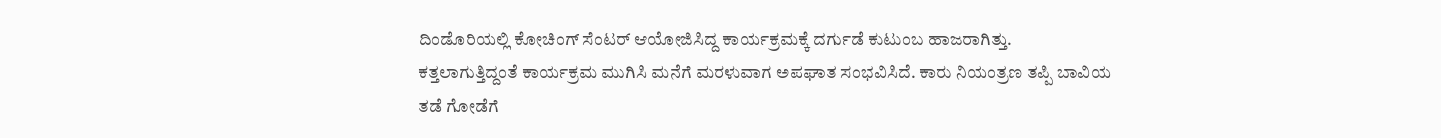ದಿಂಡೊರಿಯಲ್ಲಿ ಕೋಚಿಂಗ್ ಸೆಂಟರ್ ಆಯೋಜಿಸಿದ್ದ ಕಾರ್ಯಕ್ರಮಕ್ಕೆ ದರ್ಗುಡೆ ಕುಟುಂಬ ಹಾಜರಾಗಿತ್ತು. ಕತ್ತಲಾಗುತ್ತಿದ್ದಂತೆ ಕಾರ್ಯಕ್ರಮ ಮುಗಿಸಿ ಮನೆಗೆ ಮರಳುವಾಗ ಅಪಘಾತ ಸಂಭವಿಸಿದೆ. ಕಾರು ನಿಯಂತ್ರಣ ತಪ್ಪಿ ಬಾವಿಯ ತಡೆ ಗೋಡೆಗೆ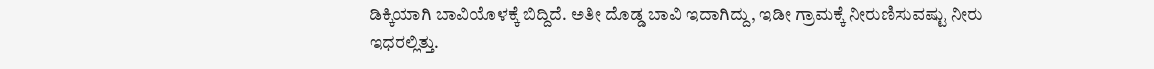ಡಿಕ್ಕಿಯಾಗಿ ಬಾವಿಯೊಳಕ್ಕೆ ಬಿದ್ದಿದೆ. ಅತೀ ದೊಡ್ಡ ಬಾವಿ ಇದಾಗಿದ್ದು, ಇಡೀ ಗ್ರಾಮಕ್ಕೆ ನೀರುಣಿಸುವಷ್ಟು ನೀರು ಇಧರಲ್ಲಿತ್ತು.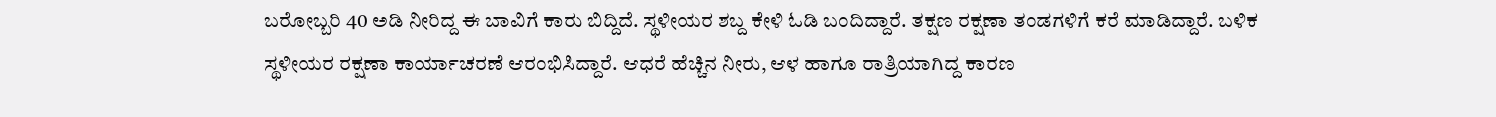ಬರೋಬ್ಬರಿ 40 ಅಡಿ ನೀರಿದ್ದ ಈ ಬಾವಿಗೆ ಕಾರು ಬಿದ್ದಿದೆ. ಸ್ಥಳೀಯರ ಶಬ್ದ ಕೇಳಿ ಓಡಿ ಬಂದಿದ್ದಾರೆ. ತಕ್ಷಣ ರಕ್ಷಣಾ ತಂಡಗಳಿಗೆ ಕರೆ ಮಾಡಿದ್ದಾರೆ. ಬಳಿಕ ಸ್ಥಳೀಯರ ರಕ್ಷಣಾ ಕಾರ್ಯಾಚರಣೆ ಆರಂಭಿಸಿದ್ದಾರೆ. ಆಧರೆ ಹೆಚ್ಚಿನ ನೀರು, ಆಳ ಹಾಗೂ ರಾತ್ರಿಯಾಗಿದ್ದ ಕಾರಣ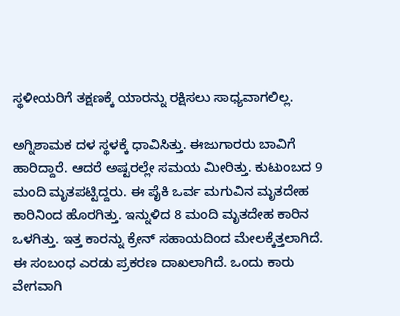ಸ್ಥಳೀಯರಿಗೆ ತಕ್ಷಣಕ್ಕೆ ಯಾರನ್ನು ರಕ್ಷಿಸಲು ಸಾಧ್ಯವಾಗಲಿಲ್ಲ.

ಅಗ್ನಿಶಾಮಕ ದಳ ಸ್ಥಳಕ್ಕೆ ಧಾವಿಸಿತ್ತು. ಈಜುಗಾರರು ಬಾವಿಗೆ ಹಾರಿದ್ದಾರೆ. ಆದರೆ ಅಷ್ಟರಲ್ಲೇ ಸಮಯ ಮೀರಿತ್ತು. ಕುಟುಂಬದ 9 ಮಂದಿ ಮೃತಪಟ್ಟಿದ್ದರು. ಈ ಪೈಕಿ ಒರ್ವ ಮಗುವಿನ ಮೃತದೇಹ ಕಾರಿನಿಂದ ಹೊರಗಿತ್ತು. ಇನ್ನುಳಿದ 8 ಮಂದಿ ಮೃತದೇಹ ಕಾರಿನ ಒಳಗಿತ್ತು. ಇತ್ತ ಕಾರನ್ನು ಕ್ರೇನ್ ಸಹಾಯದಿಂದ ಮೇಲಕ್ಕೆತ್ತಲಾಗಿದೆ. ಈ ಸಂಬಂಧ ಎರಡು ಪ್ರಕರಣ ದಾಖಲಾಗಿದೆ. ಒಂದು ಕಾರು ವೇಗವಾಗಿ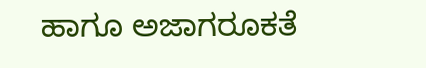ಹಾಗೂ ಅಜಾಗರೂಕತೆ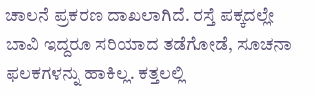ಚಾಲನೆ ಪ್ರಕರಣ ದಾಖಲಾಗಿದೆ. ರಸ್ತೆ ಪಕ್ಕದಲ್ಲೇ ಬಾವಿ ಇದ್ದರೂ ಸರಿಯಾದ ತಡೆಗೋಡೆ, ಸೂಚನಾ ಫಲಕಗಳನ್ನು ಹಾಕಿಲ್ಲ. ಕತ್ತಲಲ್ಲಿ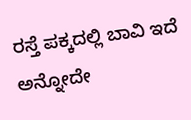ರಸ್ತೆ ಪಕ್ಕದಲ್ಲಿ ಬಾವಿ ಇದೆ ಅನ್ನೋದೇ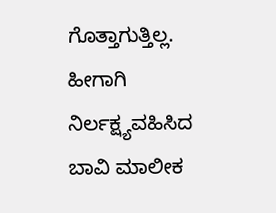ಗೊತ್ತಾಗುತ್ತಿಲ್ಲ. ಹೀಗಾಗಿ ನಿರ್ಲಕ್ಷ್ಯವಹಿಸಿದ ಬಾವಿ ಮಾಲೀಕ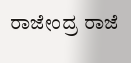ರಾಜೇಂದ್ರ ರಾಜೆ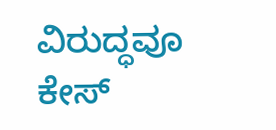ವಿರುದ್ಧವೂ ಕೇಸ್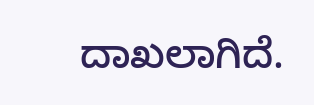ದಾಖಲಾಗಿದೆ.